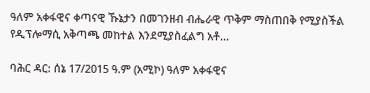ዓለም አቀፋዊና ቀጣናዊ ኹኔታን በመገንዘብ ብሔራዊ ጥቅም ማስጠበቅ የሚያስችል የዲፕሎማሲ አቅጣጫ መከተል እንደሚያስፈልግ አቶ...

ባሕር ዳር: ሰኔ 17/2015 ዓ.ም (አሚኮ) ዓለም አቀፋዊና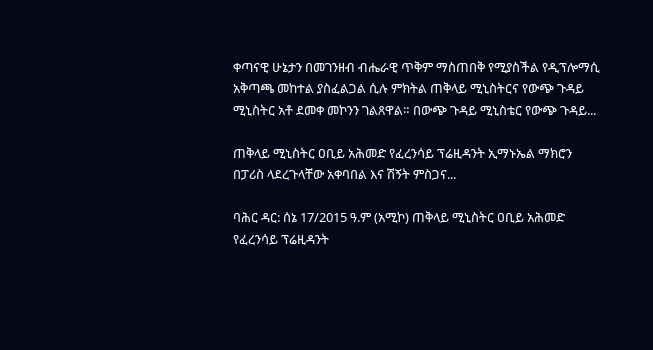ቀጣናዊ ሁኔታን በመገንዘብ ብሔራዊ ጥቅም ማስጠበቅ የሚያስችል የዲፕሎማሲ አቅጣጫ መከተል ያስፈልጋል ሲሉ ምክትል ጠቅላይ ሚኒስትርና የውጭ ጉዳይ ሚኒስትር አቶ ደመቀ መኮንን ገልጸዋል። በውጭ ጉዳይ ሚኒስቴር የውጭ ጉዳይ...

ጠቅላይ ሚኒስትር ዐቢይ አሕመድ የፈረንሳይ ፕሬዚዳንት ኢማኑኤል ማክሮን በፓሪስ ላደረጉላቸው አቀባበል እና ሽኝት ምስጋና...

ባሕር ዳር: ሰኔ 17/2015 ዓ.ም (አሚኮ) ጠቅላይ ሚኒስትር ዐቢይ አሕመድ የፈረንሳይ ፕሬዚዳንት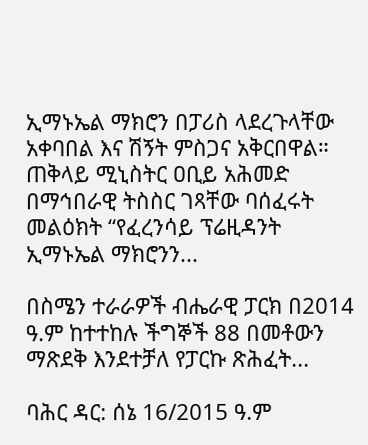ኢማኑኤል ማክሮን በፓሪስ ላደረጉላቸው አቀባበል እና ሽኝት ምስጋና አቅርበዋል። ጠቅላይ ሚኒስትር ዐቢይ አሕመድ በማኅበራዊ ትስስር ገጻቸው ባሰፈሩት መልዕክት “የፈረንሳይ ፕሬዚዳንት ኢማኑኤል ማክሮንን...

በስሜን ተራራዎች ብሔራዊ ፓርክ በ2014 ዓ.ም ከተተከሉ ችግኞች 88 በመቶውን ማጽደቅ እንደተቻለ የፓርኩ ጽሕፈት...

ባሕር ዳር: ሰኔ 16/2015 ዓ.ም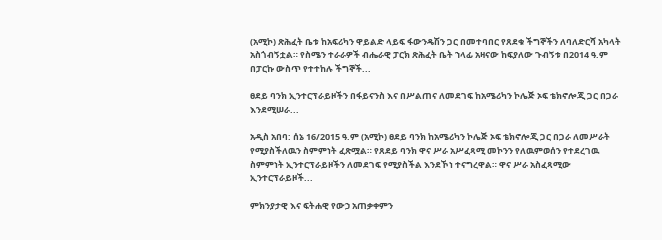(አሚኮ) ጽሕፈት ቤቱ ከአፍሪካን ዋይልድ ላይፍ ፋውንዴሽን ጋር በመተባበር የጸደቁ ችግኞችን ለባለድርሻ አካላት አስጎብኝቷል። የስሜን ተራራዎች ብሔራዊ ፓርክ ጽሕፈት ቤት ኀላፊ አዛናው ከፍያለው ጉብኝቱ በ2014 ዓ.ም በፓርኩ ውስጥ የተተከሉ ችግኞች...

ፀደይ ባንክ ኢንተርፕራይዞችን በፋይናንስ እና በሥልጠና ለመደገፍ ከአሜሪካን ኮሌጅ ኦፍ ቴክኖሎጂ ጋር በጋራ እንደሚሠራ...

አዲስ አበባ: ሰኔ 16/2015 ዓ.ም (አሚኮ) ፀደይ ባንክ ከአሜሪካን ኮሌጅ ኦፍ ቴክኖሎጂ ጋር በጋራ ለመሥራት የሚያስችለዉን ስምምነት ፈጽሟል። የጸደይ ባንክ ዋና ሥራ አሥፈጻሚ መኮንን የለዉምወሰን የተደረገዉ ስምምነት ኢንተርፕራይዞችን ለመደገፍ የሚያስችል እንደኾነ ተናግረዋል። ዋና ሥራ አስፈጻሚው ኢንተርፕራይዞች...

ምክንያታዊ እና ፍትሐዊ የውኃ አጠቃቀምን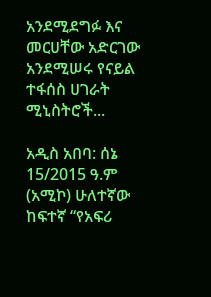አንደሚደግፉ እና መርሀቸው አድርገው አንደሚሠሩ የናይል ተፋሰስ ሀገራት ሚኒስትሮች...

አዲስ አበባ: ሰኔ 15/2015 ዓ.ም (አሚኮ) ሁለተኛው ከፍተኛ “የአፍሪ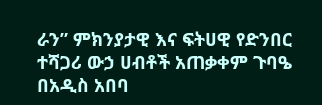ራን” ምክንያታዊ እና ፍትሀዊ የድንበር ተሻጋሪ ውኃ ሀብቶች አጠቃቀም ጉባዔ በአዲስ አበባ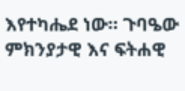እየተካሔደ ነው። ጉባዔው ምክንያታዊ እና ፍትሐዊ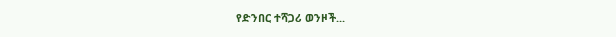የድንበር ተሻጋሪ ወንዞች...